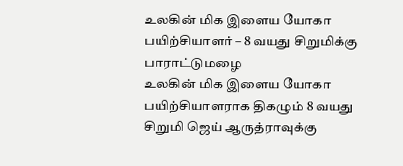உலகின் மிக இளைய யோகா பயிற்சியாளர் – 8 வயது சிறுமிக்கு பாராட்டுமழை
உலகின் மிக இளைய யோகா பயிற்சியாளராக திகழும் 8 வயது சிறுமி ஜெய் ஆருத்ராவுக்கு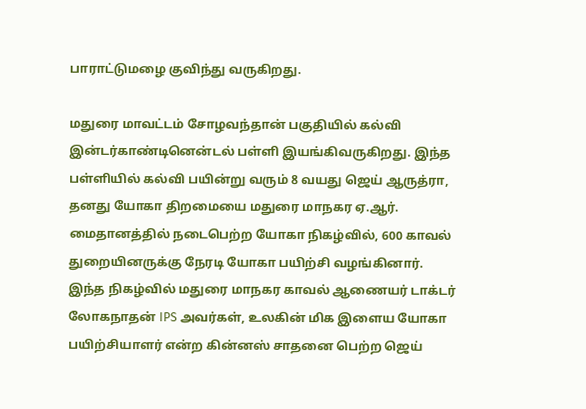பாராட்டுமழை குவிந்து வருகிறது.

மதுரை மாவட்டம் சோழவந்தான் பகுதியில் கல்வி இன்டர்காண்டினென்டல் பள்ளி இயங்கிவருகிறது. இந்த பள்ளியில் கல்வி பயின்று வரும் 8 வயது ஜெய் ஆருத்ரா, தனது யோகா திறமையை மதுரை மாநகர ஏ.ஆர். மைதானத்தில் நடைபெற்ற யோகா நிகழ்வில், 600 காவல் துறையினருக்கு நேரடி யோகா பயிற்சி வழங்கினார்.
இந்த நிகழ்வில் மதுரை மாநகர காவல் ஆணையர் டாக்டர் லோகநாதன் IPS அவர்கள், உலகின் மிக இளைய யோகா பயிற்சியாளர் என்ற கின்னஸ் சாதனை பெற்ற ஜெய்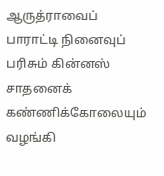ஆருத்ராவைப் பாராட்டி நினைவுப் பரிசும் கின்னஸ் சாதனைக் கண்ணிக்கோலையும் வழங்கி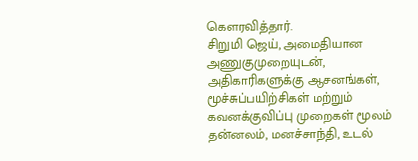கௌரவித்தார்.
சிறுமி ஜெய், அமைதியான அணுகுமுறையுடன், அதிகாரிகளுக்கு ஆசனங்கள், மூச்சுப்பயிற்சிகள் மற்றும் கவனக்குவிப்பு முறைகள் மூலம் தன்னலம், மனச்சாந்தி, உடல்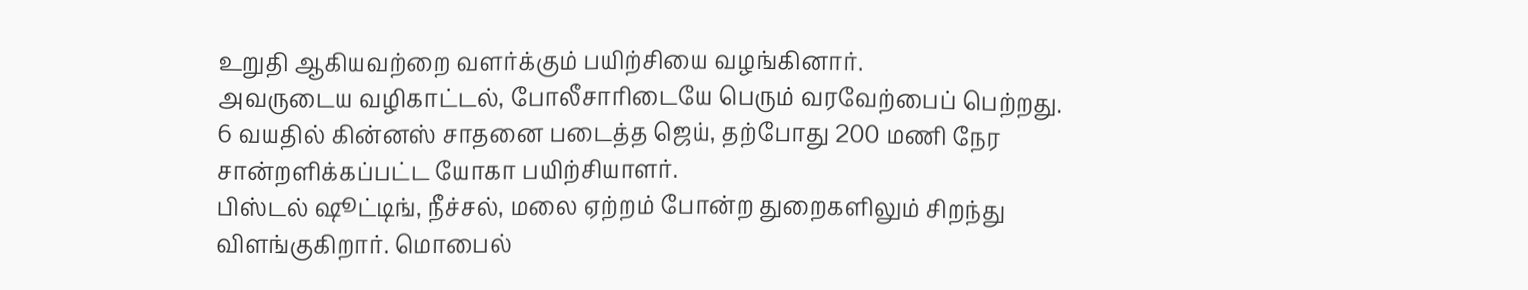உறுதி ஆகியவற்றை வளர்க்கும் பயிற்சியை வழங்கினார்.
அவருடைய வழிகாட்டல், போலீசாரிடையே பெரும் வரவேற்பைப் பெற்றது.
6 வயதில் கின்னஸ் சாதனை படைத்த ஜெய், தற்போது 200 மணி நேர சான்றளிக்கப்பட்ட யோகா பயிற்சியாளர்.
பிஸ்டல் ஷூட்டிங், நீச்சல், மலை ஏற்றம் போன்ற துறைகளிலும் சிறந்து விளங்குகிறார். மொபைல்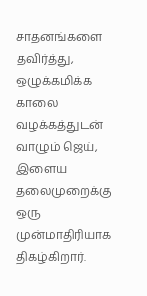சாதனங்களை தவிர்த்து, ஒழுக்கமிக்க காலை வழக்கத்துடன் வாழும் ஜெய், இளைய தலைமுறைக்கு ஒரு முன்மாதிரியாக திகழ்கிறார்.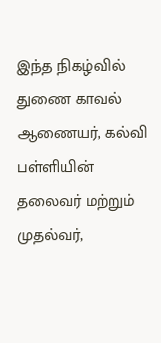இந்த நிகழ்வில் துணை காவல் ஆணையர், கல்வி பள்ளியின் தலைவர் மற்றும் முதல்வர்,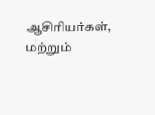ஆசிரியர்கள், மற்றும்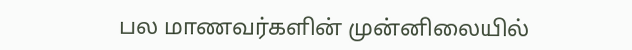பல மாணவர்களின் முன்னிலையில்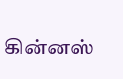கின்னஸ்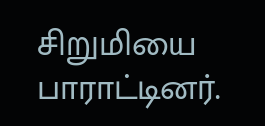சிறுமியை பாராட்டினர்.